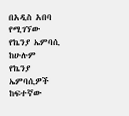በአዲስ አበባ የሚገኘው የኬንያ ኤምባሲ ከሁሉም የኬንያ ኤምባሲዎች ከፍተኛው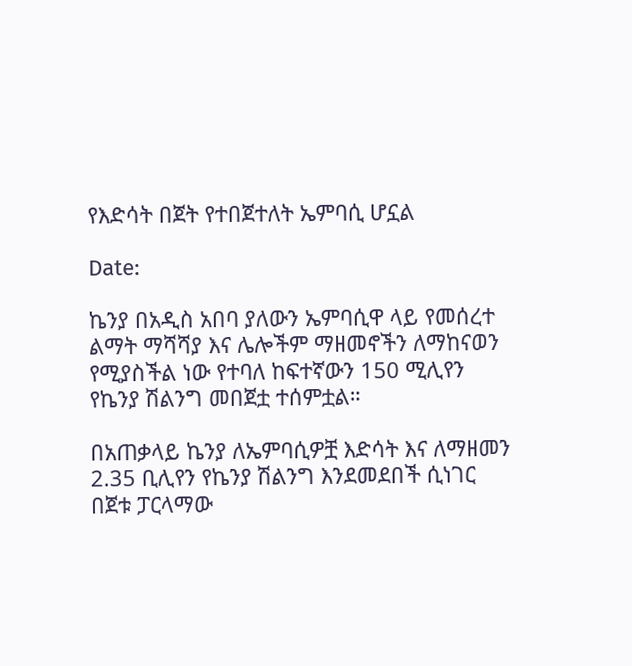የእድሳት በጀት የተበጀተለት ኤምባሲ ሆኗል

Date:

ኬንያ በአዲስ አበባ ያለውን ኤምባሲዋ ላይ የመሰረተ ልማት ማሻሻያ እና ሌሎችም ማዘመኖችን ለማከናወን የሚያስችል ነው የተባለ ከፍተኛውን 150 ሚሊየን የኬንያ ሽልንግ መበጀቷ ተሰምቷል።

በአጠቃላይ ኬንያ ለኤምባሲዎቿ እድሳት እና ለማዘመን 2.35 ቢሊየን የኬንያ ሽልንግ እንደመደበች ሲነገር በጀቱ ፓርላማው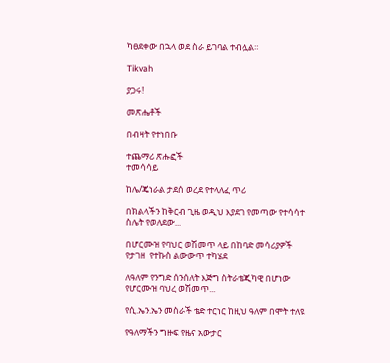ካፀደቀው በኋላ ወደ ስራ ይገባል ተብሏል።

Tikvah

ያጋሩ!

መጽሔቶች

በብዛት የተነበቡ

ተጨማሪ ጽሑፎች
ተመሳሳይ

ከሌ/ጄነራል ታደሰ ወረደ የተላለፈ ጥሪ

በክልላችን ከቅርብ ጊዜ ወዲህ እያደገ የመጣው የተሳሳተ ስሌት የወለደው...

በሆርሙዝ የባህር ወሽመጥ ላይ በከባድ መሳሪያዎች የታገዘ  የተኩስ ልውውጥ ተካሄደ

ለዓለም የንግድ ሰንሰለት እጅግ ስትራቴጂካዊ በሆነው የሆርሙዝ ባህረ ወሽመጥ...

የሲ.ኤን.ኤን መስራች ቴድ ተርነር ከዚህ ዓለም በሞት ተለዩ

የዓለማችን ግዙፍ የዜና አውታር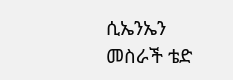ሲኤንኤን መስራች ቴድ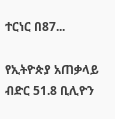ተርነር በ87...

የኢትዮጵያ አጠቃላይ ብድር 51.8 ቢሊዮን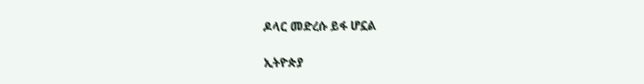ዶላር መድረሱ ይፋ ሆኗል

ኢትዮጵያ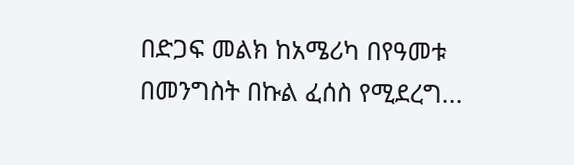በድጋፍ መልክ ከአሜሪካ በየዓመቱ  በመንግስት በኩል ፈሰስ የሚደረግ...